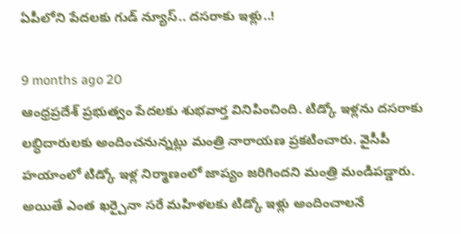ఏపీలోని పేదలకు గుడ్ న్యూస్.. దసరాకు ఇళ్లు..!

9 months ago 20
ఆంధ్రప్రదేశ్ ప్రభుత్వం పేదలకు శుభవార్త వినిపించింది. టిడ్కో ఇళ్లను దసరాకు లబ్ధిదారులకు అందించనున్నట్లు మంత్రి నారాయణ ప్రకటించారు. వైసీపీ హయాంలో టిడ్కో ఇళ్ల నిర్మాణంలో జాప్యం జరిగిందని మంత్రి మండిపడ్డారు. అయితే ఎంత ఖర్చైనా సరే మహిళలకు టిడ్కో ఇళ్లు అందించాలనే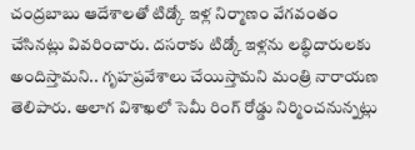చంద్రబాబు ఆదేశాలతో టిడ్కో ఇళ్ల నిర్మాణం వేగవంతం చేసినట్లు వివరించారు. దసరాకు టిడ్కో ఇళ్లను లబ్ధిదారులకు అందిస్తామని.. గృహప్రవేశాలు చేయిస్తామని మంత్రి నారాయణ తెలిపారు. అలాగ విశాఖలో సెమీ రింగ్ రోడ్డు నిర్మించనున్నట్లు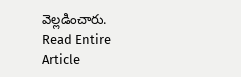వెల్లడించారు.
Read Entire Article